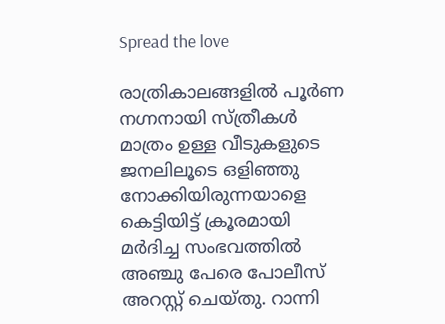Spread the love

രാത്രികാലങ്ങളില്‍ പൂര്‍ണ നഗ്നനായി സ്ത്രീകള്‍ മാത്രം ഉള്ള വീടുകളുടെ ജനലിലൂടെ ഒളിഞ്ഞു നോക്കിയിരുന്നയാളെ കെട്ടിയിട്ട് ക്രൂരമായി മര്‍ദിച്ച സംഭവത്തില്‍ അഞ്ചു പേരെ പോലീസ് അറസ്റ്റ് ചെയ്തു. റാന്നി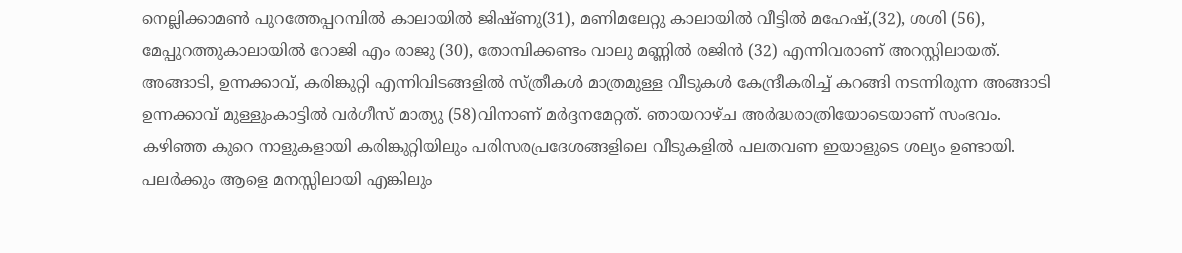നെല്ലിക്കാമണ്‍ പുറത്തേപ്പറമ്പില്‍ കാലായില്‍ ജിഷ്ണു(31), മണിമലേറ്റു കാലായില്‍ വീട്ടില്‍ മഹേഷ്,(32), ശശി (56), മേപ്പുറത്തുകാലായില്‍ റോജി എം രാജു (30), തോമ്പിക്കണ്ടം വാലു മണ്ണില്‍ രജിന്‍ (32) എന്നിവരാണ് അറസ്റ്റിലായത്. അങ്ങാടി, ഉന്നക്കാവ്, കരിങ്കുറ്റി എന്നിവിടങ്ങളിൽ സ്ത്രീകൾ മാത്രമുള്ള വീടുകൾ കേന്ദ്രീകരിച്ച് കറങ്ങി നടന്നിരുന്ന അങ്ങാടി ഉന്നക്കാവ് മുള്ളുംകാട്ടില്‍ വര്‍ഗീസ് മാത്യു (58)വിനാണ് മര്‍ദ്ദനമേറ്റത്. ഞായറാഴ്ച അര്‍ദ്ധരാത്രിയോടെയാണ് സംഭവം. കഴിഞ്ഞ കുറെ നാളുകളായി കരിങ്കുറ്റിയിലും പരിസരപ്രദേശങ്ങളിലെ വീടുകളില്‍ പലതവണ ഇയാളുടെ ശല്യം ഉണ്ടായി. പലര്‍ക്കും ആളെ മനസ്സിലായി എങ്കിലും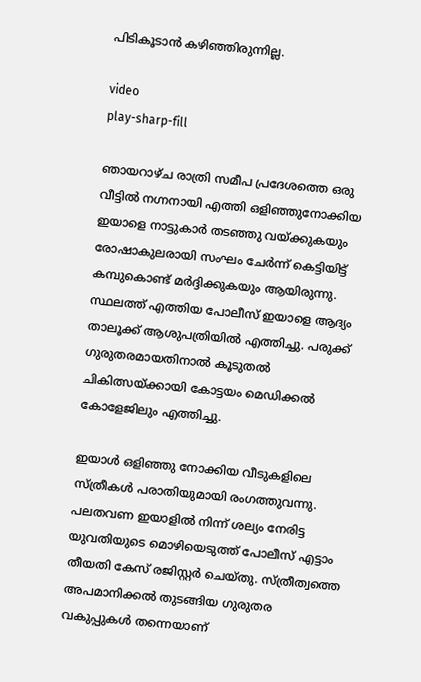പിടികൂടാന്‍ കഴിഞ്ഞിരുന്നില്ല.

video
play-sharp-fill

ഞായറാഴ്ച രാത്രി സമീപ പ്രദേശത്തെ ഒരു വീട്ടില്‍ നഗ്നനായി എത്തി ഒളിഞ്ഞുനോക്കിയ ഇയാളെ നാട്ടുകാര്‍ തടഞ്ഞു വയ്ക്കുകയും രോഷാകുലരായി സംഘം ചേര്‍ന്ന് കെട്ടിയിട്ട് കമ്പുകൊണ്ട് മര്‍ദ്ദിക്കുകയും ആയിരുന്നു. സ്ഥലത്ത് എത്തിയ പോലീസ് ഇയാളെ ആദ്യം താലൂക്ക് ആശുപത്രിയില്‍ എത്തിച്ചു. പരുക്ക് ഗുരുതരമായതിനാല്‍ കൂടുതല്‍ ചികിത്സയ്ക്കായി കോട്ടയം മെഡിക്കല്‍ കോളേജിലും എത്തിച്ചു.

ഇയാള്‍ ഒളിഞ്ഞു നോക്കിയ വീടുകളിലെ സ്ത്രീകള്‍ പരാതിയുമായി രംഗത്തുവന്നു. പലതവണ ഇയാളില്‍ നിന്ന് ശല്യം നേരിട്ട യുവതിയുടെ മൊഴിയെടുത്ത് പോലീസ് എട്ടാം തീയതി കേസ് രജിസ്റ്റര്‍ ചെയ്തു. സ്ത്രീത്വത്തെ അപമാനിക്കല്‍ തുടങ്ങിയ ഗുരുതര വകുപ്പുകള്‍ തന്നെയാണ്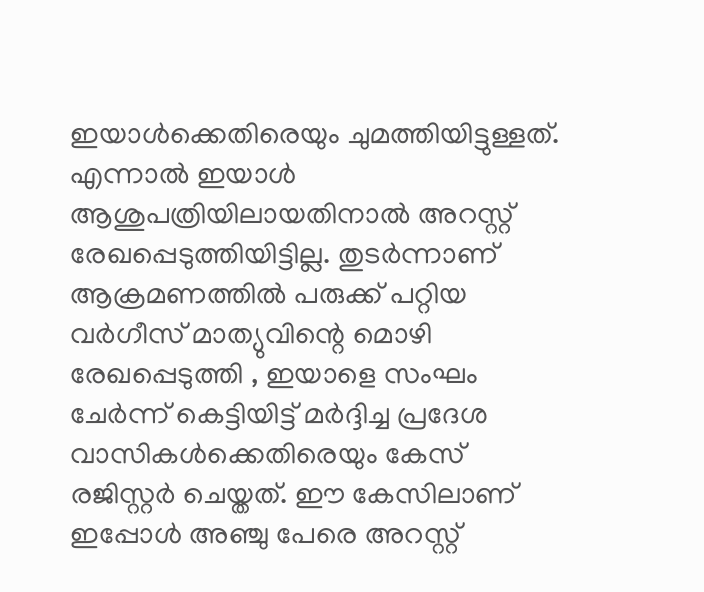ഇയാള്‍ക്കെതിരെയും ചുമത്തിയിട്ടുള്ളത്. എന്നാല്‍ ഇയാള്‍ ആശുപത്രിയിലായതിനാല്‍ അറസ്റ്റ് രേഖപ്പെടുത്തിയിട്ടില്ല. തുടര്‍ന്നാണ് ആക്രമണത്തില്‍ പരുക്ക് പറ്റിയ വര്‍ഗീസ് മാത്യുവിന്റെ മൊഴി രേഖപ്പെടുത്തി , ഇയാളെ സംഘം ചേര്‍ന്ന് കെട്ടിയിട്ട് മര്‍ദ്ദിച്ച പ്രദേശ വാസികള്‍ക്കെതിരെയും കേസ് രജിസ്റ്റര്‍ ചെയ്തത്. ഈ കേസിലാണ് ഇപ്പോള്‍ അഞ്ചു പേരെ അറസ്റ്റ്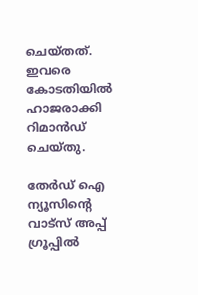ചെയ്തത്. ഇവരെ കോടതിയില്‍ ഹാജരാക്കി റിമാന്‍ഡ് ചെയ്തു.

തേർഡ് ഐ ന്യൂസിന്റെ വാട്സ് അപ്പ് ഗ്രൂപ്പിൽ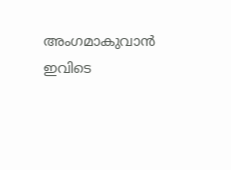അംഗമാകുവാൻ ഇവിടെ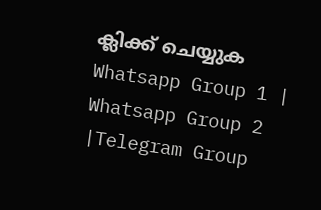ക്ലിക്ക് ചെയ്യുക
Whatsapp Group 1 | Whatsapp Group 2 |Telegram Group